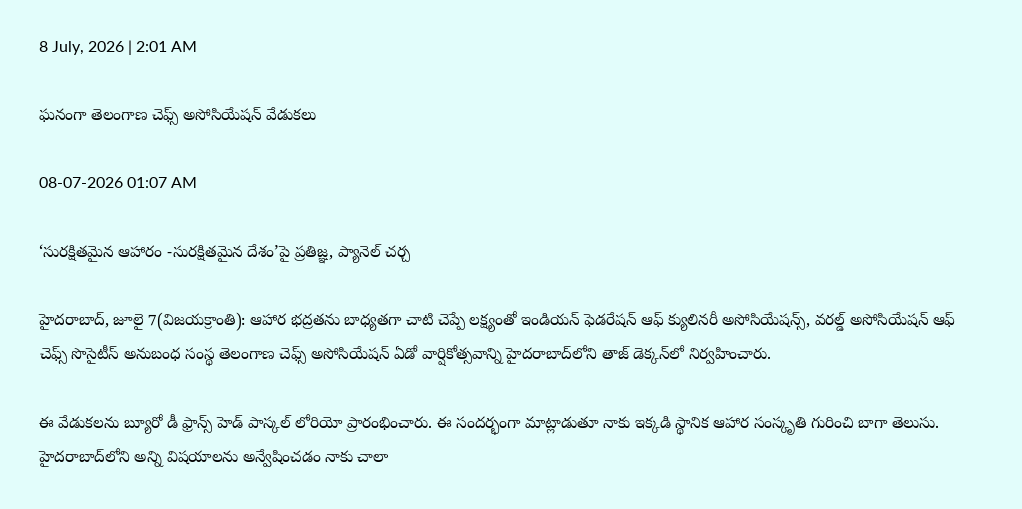8 July, 2026 | 2:01 AM

ఘనంగా తెలంగాణ చెఫ్స్ అసోసియేషన్ వేడుకలు

08-07-2026 01:07 AM

‘సురక్షితమైన ఆహారం -సురక్షితమైన దేశం’పై ప్రతిజ్ఞ, ప్యానెల్ చర్చ

హైదరాబాద్, జూలై 7(విజయక్రాంతి): ఆహార భద్రతను బాధ్యతగా చాటి చెప్పే లక్ష్యంతో ఇండియన్ ఫెడరేషన్ ఆఫ్ క్యులినరీ అసోసియేషన్స్, వరల్డ్ అసోసియేషన్ ఆఫ్ చెఫ్స్ సొసైటీస్ అనుబంధ సంస్థ తెలంగాణ చెఫ్స్ అసోసియేషన్ ఏడో వార్షికోత్సవాన్ని హైదరాబాద్‌లోని తాజ్ డెక్కన్‌లో నిర్వహించారు.

ఈ వేడుకలను బ్యూరో డీ ఫ్రాన్స్ హెడ్ పాస్కల్ లోరియో ప్రారంభించారు. ఈ సందర్భంగా మాట్లాడుతూ నాకు ఇక్కడి స్థానిక ఆహార సంస్కృతి గురించి బాగా తెలుసు. హైదరాబాద్‌లోని అన్ని విషయాలను అన్వేషించడం నాకు చాలా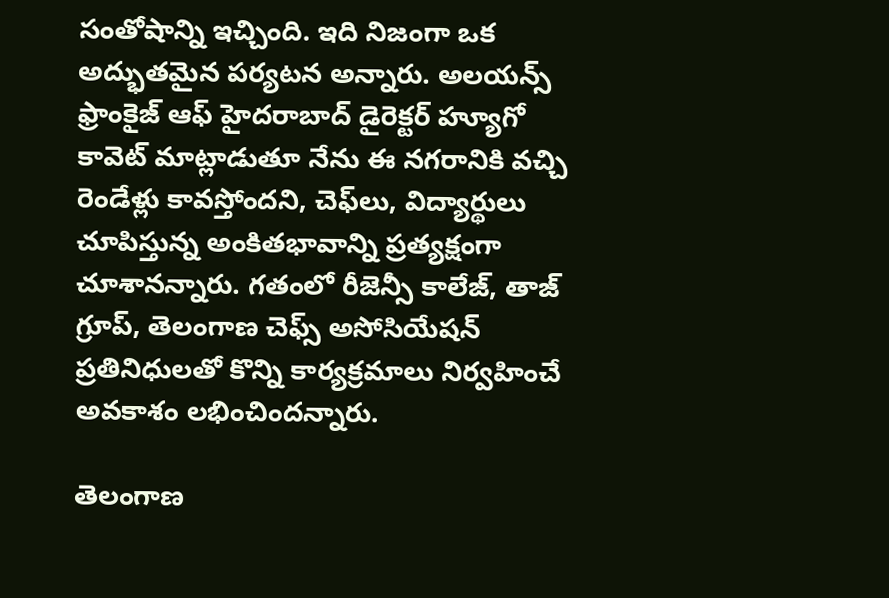సంతోషాన్ని ఇచ్చింది. ఇది నిజంగా ఒక అద్భుతమైన పర్యటన అన్నారు. అలయన్స్ ఫ్రాంకైజ్ ఆఫ్ హైదరాబాద్ డైరెక్టర్ హ్యూగో కావెట్ మాట్లాడుతూ నేను ఈ నగరానికి వచ్చి రెండేళ్లు కావస్తోందని, చెఫ్‌లు, విద్యార్థులు చూపిస్తున్న అంకితభావాన్ని ప్రత్యక్షంగా చూశానన్నారు. గతంలో రీజెన్సీ కాలేజ్, తాజ్ గ్రూప్, తెలంగాణ చెఫ్స్ అసోసియేషన్ ప్రతినిధులతో కొన్ని కార్యక్రమాలు నిర్వహించే అవకాశం లభించిందన్నారు.

తెలంగాణ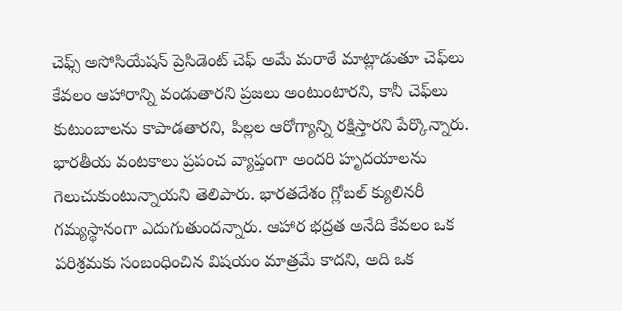చెఫ్స్ అసోసియేషన్ ప్రెసిడెంట్ చెఫ్ అమే మరాఠే మాట్లాడుతూ చెఫ్‌లు కేవలం ఆహారాన్ని వండుతారని ప్రజలు అంటుంటారని, కానీ చెఫ్‌లు కుటుంబాలను కాపాడతారని, పిల్లల ఆరోగ్యాన్ని రక్షిస్తారని పేర్కొన్నారు. భారతీయ వంటకాలు ప్రపంచ వ్యాప్తంగా అందరి హృదయాలను గెలుచుకుంటున్నాయని తెలిపారు. భారతదేశం గ్లోబల్ క్యులినరీ గమ్యస్థానంగా ఎదుగుతుందన్నారు. ఆహార భద్రత అనేది కేవలం ఒక పరిశ్రమకు సంబంధించిన విషయం మాత్రమే కాదని, అది ఒక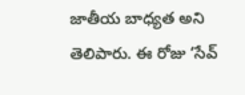జాతీయ బాధ్యత అని తెలిపారు. ఈ రోజు ‘సేవ్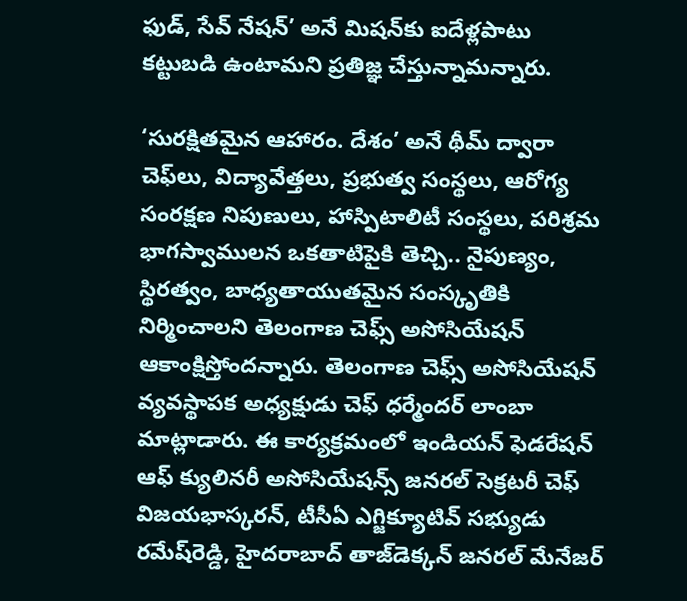ఫుడ్, సేవ్ నేషన్’ అనే మిషన్‌కు ఐదేళ్లపాటు కట్టుబడి ఉంటామని ప్రతిజ్ఞ చేస్తున్నామన్నారు.

‘సురక్షితమైన ఆహారం. దేశం’ అనే థీమ్ ద్వారా చెఫ్‌లు, విద్యావేత్తలు, ప్రభుత్వ సంస్థలు, ఆరోగ్య సంరక్షణ నిపుణులు, హాస్పిటాలిటీ సంస్థలు, పరిశ్రమ భాగస్వాములన ఒకతాటిపైకి తెచ్చి.. నైపుణ్యం, స్థిరత్వం, బాధ్యతాయుతమైన సంస్కృతికి నిర్మించాలని తెలంగాణ చెఫ్స్ అసోసియేషన్ ఆకాంక్షిస్తోందన్నారు. తెలంగాణ చెఫ్స్ అసోసియేషన్ వ్యవస్థాపక అధ్యక్షుడు చెఫ్ ధర్మేందర్ లాంబా మాట్లాడారు. ఈ కార్యక్రమంలో ఇండియన్ ఫెడరేషన్ ఆఫ్ క్యులినరీ అసోసియేషన్స్ జనరల్ సెక్రటరీ చెఫ్ విజయభాస్కరన్, టీసీఏ ఎగ్జిక్యూటివ్ సభ్యుడు రమేష్‌రెడ్డి, హైదరాబాద్ తాజ్‌డెక్కన్ జనరల్ మేనేజర్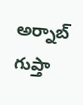అర్నాబ్ గుప్తా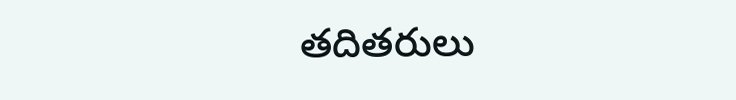తదితరులు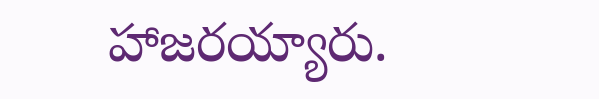హాజరయ్యారు.